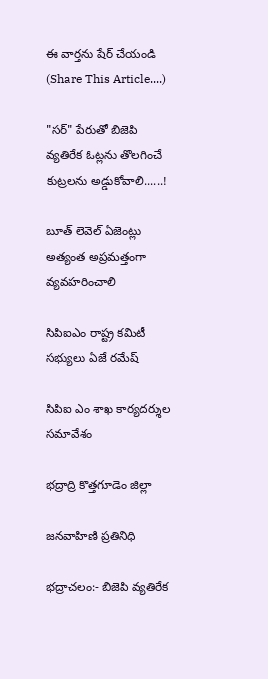ఈ వార్తను షేర్ చేయండి (Share This Article....)

"సర్" పేరుతో బిజెపి వ్యతిరేక ఓట్లను తొలగించే కుట్రలను అడ్డుకోవాలి......!

బూత్ లెవెల్ ఏజెంట్లు అత్యంత అప్రమత్తంగా వ్యవహరించాలి

సిపిఐఎం రాష్ట్ర కమిటీ సభ్యులు ఏజే రమేష్

సిపిఐ ఎం శాఖ కార్యదర్శుల సమావేశం

భద్రాద్రి కొత్తగూడెం జిల్లా

జనవాహిణి ప్రతినిధి

భద్రాచలం:- బిజెపి వ్యతిరేక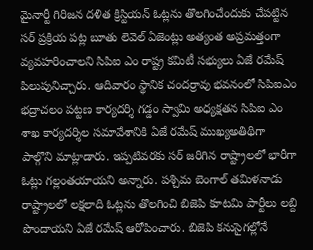మైనార్టీ గిరిజన దళిత క్రిస్టియన్ ఓట్లను తొలగించేందుకు చేపట్టిన సర్ ప్రక్రియ పట్ల బూతు లెవెల్ ఏజెంట్లు అత్యంత అప్రమత్తంగా వ్యవహరించాలని సిపిఐ ఎం రాష్ట్ర కమిటీ సభ్యులు ఏజే రమేష్ పిలుపునిచ్చారు. ఆదివారం స్థానిక చందర్రావు భవనంలో సిపిఐఎం భద్రాచలం పట్టణ కార్యదర్శి గడ్డం స్వామి అధ్యక్షతన సిపిఐ ఎం శాఖ కార్యదర్శిల సమావేశానికి ఏజే రమేష్ ముఖ్యఅతిథిగా పాల్గొని మాట్లాడారు. ఇప్పటివరకు సర్ జరిగిన రాష్ట్రాలలో భారీగా ఓట్లు గల్లంతయాయని అన్నారు. పశ్చిమ బెంగాల్ తమిళనాడు రాష్ట్రాలలో లక్షలాది ఓట్లను తొలగించి బిజెపి కూటమి పార్టీలు లబ్ది పొందాయని ఏజే రమేష్ ఆరోపించారు. బిజెపి కనుసైగల్లోనే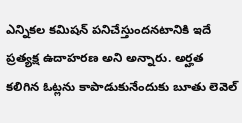ఎన్నికల కమిషన్ పనిచేస్తుందనటానికి ఇదే ప్రత్యక్ష ఉదాహరణ అని అన్నారు. అర్హత కలిగిన ఓట్లను కాపాడుకునేందుకు బూతు లెవెల్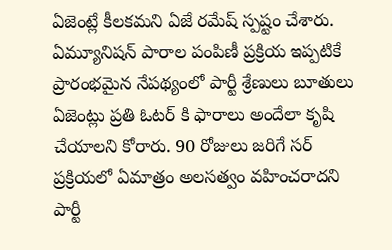ఏజెంట్లే కీలకమని ఏజే రమేష్ స్పష్టం చేశారు. ఏమ్యూనిషన్ పారాల పంపిణీ ప్రక్రియ ఇప్పటికే ప్రారంభమైన నేపథ్యంలో పార్టీ శ్రేణులు బూతులు ఏజెంట్లు ప్రతి ఓటర్ కి ఫారాలు అందేలా కృషి చేయాలని కోరారు. 90 రోజులు జరిగే సర్ ప్రక్రియలో ఏమాత్రం అలసత్వం వహించరాదని పార్టీ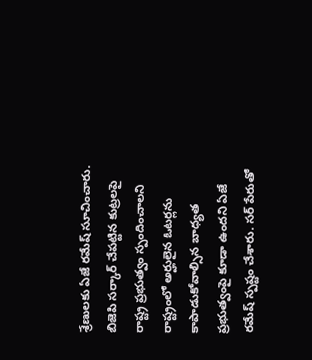శ్రేణులకు ఏజే రమేష్ సూచించారు. బిజెపి సర్కార్ చేపట్టిన కుట్రలపై రాష్ట్ర ప్రభుత్వం స్పందించాలని రాష్ట్రంలో అర్హులైన ఓటర్లను కాపాడుకోవాల్సిన బాధ్యత ప్రభుత్వంపై కూడా ఉందని ఏజే రమేష్ స్పష్టం చేశారు. సర్ పేరుతో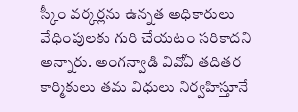స్కీం వర్కర్లను ఉన్నత అధికారులు వేధింపులకు గురి చేయటం సరికాదని అన్నారు. అంగన్వాడి వివోఏ తదితర కార్మికులు తమ విధులు నిర్వహిస్తూనే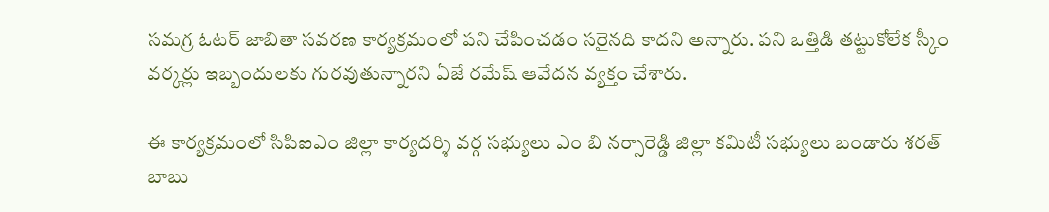సమగ్ర ఓటర్ జాబితా సవరణ కార్యక్రమంలో పని చేపించడం సరైనది కాదని అన్నారు. పని ఒత్తిడి తట్టుకోలేక స్కీం వర్కర్లు ఇబ్బందులకు గురవుతున్నారని ఏజే రమేష్ ఆవేదన వ్యక్తం చేశారు.

ఈ కార్యక్రమంలో సిపిఐఎం జిల్లా కార్యదర్శి వర్గ సభ్యులు ఎం బి నర్సారెడ్డి జిల్లా కమిటీ సభ్యులు బండారు శరత్ బాబు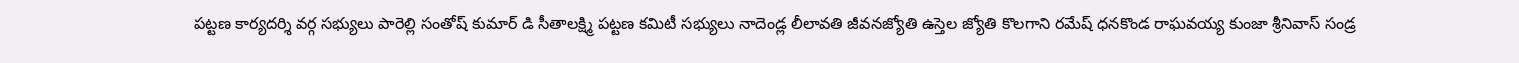పట్టణ కార్యదర్శి వర్గ సభ్యులు పారెల్లి సంతోష్ కుమార్ డి సీతాలక్ష్మి పట్టణ కమిటీ సభ్యులు నాదెండ్ల లీలావతి జీవనజ్యోతి ఉస్తెల జ్యోతి కొలగాని రమేష్ ధనకొండ రాఘవయ్య కుంజా శ్రీనివాస్ సండ్ర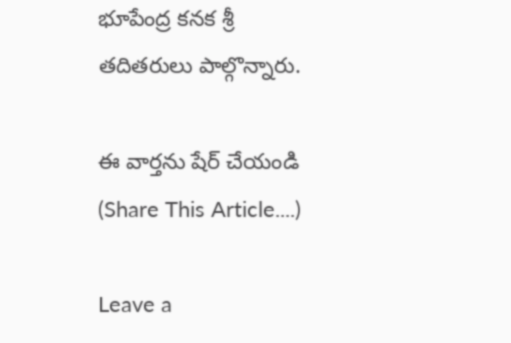భూపేంద్ర కనక శ్రీ తదితరులు పాల్గొన్నారు.

ఈ వార్తను షేర్ చేయండి (Share This Article....)

Leave a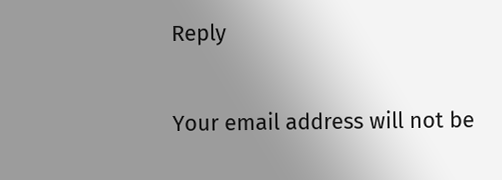Reply

Your email address will not be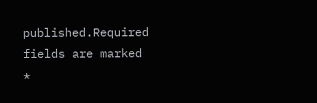published.Required fields are marked *